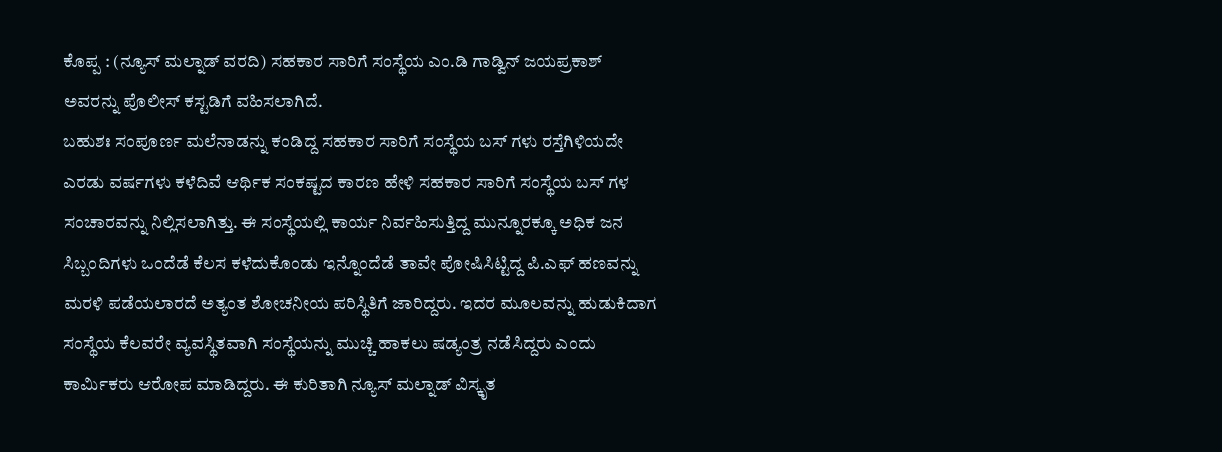ಕೊಪ್ಪ : (ನ್ಯೂಸ್ ಮಲ್ನಾಡ್ ವರದಿ) ಸಹಕಾರ ಸಾರಿಗೆ ಸಂಸ್ಥೆಯ ಎಂ.ಡಿ ಗಾಡ್ವಿನ್ ಜಯಪ್ರಕಾಶ್ ಅವರನ್ನು ಪೊಲೀಸ್ ಕಸ್ಟಡಿಗೆ ವಹಿಸಲಾಗಿದೆ.
ಬಹುಶಃ ಸಂಪೂರ್ಣ ಮಲೆನಾಡನ್ನು ಕಂಡಿದ್ದ ಸಹಕಾರ ಸಾರಿಗೆ ಸಂಸ್ಥೆಯ ಬಸ್ ಗಳು ರಸ್ತೆಗಿಳಿಯದೇ ಎರಡು ವರ್ಷಗಳು ಕಳೆದಿವೆ ಆರ್ಥಿಕ ಸಂಕಷ್ಟದ ಕಾರಣ ಹೇಳಿ ಸಹಕಾರ ಸಾರಿಗೆ ಸಂಸ್ಥೆಯ ಬಸ್ ಗಳ ಸಂಚಾರವನ್ನು ನಿಲ್ಲಿಸಲಾಗಿತ್ತು. ಈ ಸಂಸ್ಥೆಯಲ್ಲಿ ಕಾರ್ಯ ನಿರ್ವಹಿಸುತ್ತಿದ್ದ ಮುನ್ನೂರಕ್ಕೂ ಅಧಿಕ ಜನ ಸಿಬ್ಬಂದಿಗಳು ಒಂದೆಡೆ ಕೆಲಸ ಕಳೆದುಕೊಂಡು ಇನ್ನೊಂದೆಡೆ ತಾವೇ ಪೋಷಿಸಿಟ್ಟಿದ್ದ ಪಿ.ಎಫ್ ಹಣವನ್ನು ಮರಳಿ ಪಡೆಯಲಾರದೆ ಅತ್ಯಂತ ಶೋಚನೀಯ ಪರಿಸ್ಥಿತಿಗೆ ಜಾರಿದ್ದರು. ಇದರ ಮೂಲವನ್ನು ಹುಡುಕಿದಾಗ ಸಂಸ್ಥೆಯ ಕೆಲವರೇ ವ್ಯವಸ್ಥಿತವಾಗಿ ಸಂಸ್ಥೆಯನ್ನು ಮುಚ್ಚಿ ಹಾಕಲು ಷಡ್ಯಂತ್ರ ನಡೆಸಿದ್ದರು ಎಂದು ಕಾರ್ಮಿಕರು ಆರೋಪ ಮಾಡಿದ್ದರು. ಈ ಕುರಿತಾಗಿ ನ್ಯೂಸ್ ಮಲ್ನಾಡ್ ವಿಸ್ಕೃತ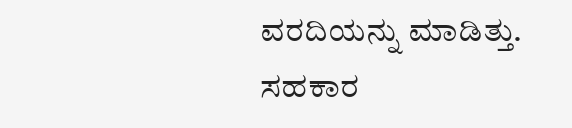ವರದಿಯನ್ನು ಮಾಡಿತ್ತು.
ಸಹಕಾರ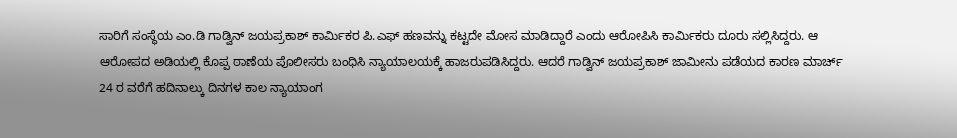ಸಾರಿಗೆ ಸಂಸ್ಥೆಯ ಎಂ.ಡಿ ಗಾಡ್ವಿನ್ ಜಯಪ್ರಕಾಶ್ ಕಾರ್ಮಿಕರ ಪಿ.ಎಫ್ ಹಣವನ್ನು ಕಟ್ಟದೇ ಮೋಸ ಮಾಡಿದ್ದಾರೆ ಎಂದು ಆರೋಪಿಸಿ ಕಾರ್ಮಿಕರು ದೂರು ಸಲ್ಲಿಸಿದ್ದರು. ಆ ಆರೋಪದ ಅಡಿಯಲ್ಲಿ ಕೊಪ್ಪ ಠಾಣೆಯ ಪೊಲೀಸರು ಬಂಧಿಸಿ ನ್ಯಾಯಾಲಯಕ್ಕೆ ಹಾಜರುಪಡಿಸಿದ್ದರು. ಆದರೆ ಗಾಡ್ವಿನ್ ಜಯಪ್ರಕಾಶ್ ಜಾಮೀನು ಪಡೆಯದ ಕಾರಣ ಮಾರ್ಚ್ 24 ರ ವರೆಗೆ ಹದಿನಾಲ್ಕು ದಿನಗಳ ಕಾಲ ನ್ಯಾಯಾಂಗ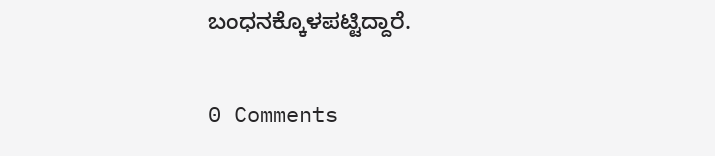ಬಂಧನಕ್ಕೊಳಪಟ್ಟಿದ್ದಾರೆ.

0 Comments